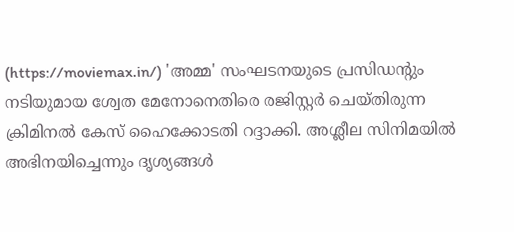(https://moviemax.in/) 'അമ്മ' സംഘടനയുടെ പ്രസിഡന്റും നടിയുമായ ശ്വേത മേനോനെതിരെ രജിസ്റ്റർ ചെയ്തിരുന്ന ക്രിമിനൽ കേസ് ഹൈക്കോടതി റദ്ദാക്കി. അശ്ലീല സിനിമയിൽ അഭിനയിച്ചെന്നും ദൃശ്യങ്ങൾ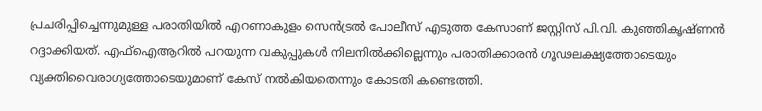പ്രചരിപ്പിച്ചെന്നുമുള്ള പരാതിയിൽ എറണാകുളം സെൻട്രൽ പോലീസ് എടുത്ത കേസാണ് ജസ്റ്റിസ് പി.വി. കുഞ്ഞികൃഷ്ണൻ റദ്ദാക്കിയത്. എഫ്ഐആറിൽ പറയുന്ന വകുപ്പുകൾ നിലനിൽക്കില്ലെന്നും പരാതിക്കാരൻ ഗൂഢലക്ഷ്യത്തോടെയും വ്യക്തിവൈരാഗ്യത്തോടെയുമാണ് കേസ് നൽകിയതെന്നും കോടതി കണ്ടെത്തി.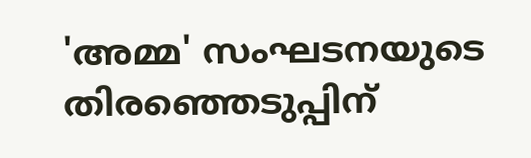'അമ്മ' സംഘടനയുടെ തിരഞ്ഞെടുപ്പിന്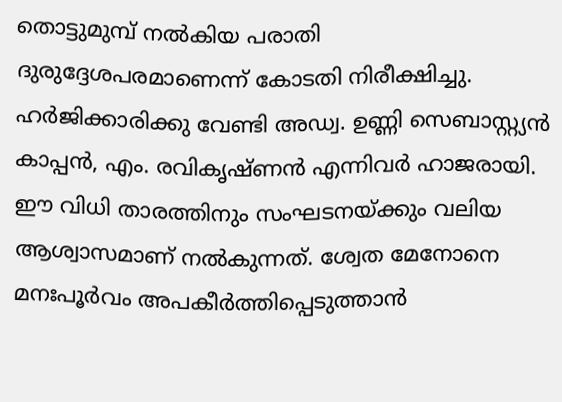തൊട്ടുമുമ്പ് നൽകിയ പരാതി ദുരുദ്ദേശപരമാണെന്ന് കോടതി നിരീക്ഷിച്ചു. ഹർജിക്കാരിക്കു വേണ്ടി അഡ്വ. ഉണ്ണി സെബാസ്റ്റ്യൻ കാപ്പൻ, എം. രവികൃഷ്ണൻ എന്നിവർ ഹാജരായി. ഈ വിധി താരത്തിനും സംഘടനയ്ക്കും വലിയ ആശ്വാസമാണ് നൽകുന്നത്. ശ്വേത മേനോനെ മനഃപൂർവം അപകീർത്തിപ്പെടുത്താൻ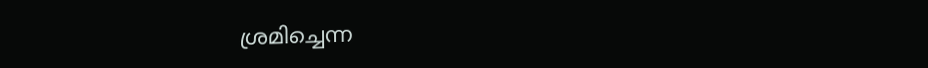ശ്രമിച്ചെന്ന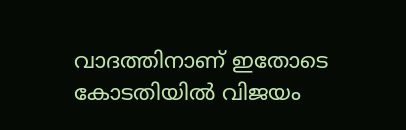വാദത്തിനാണ് ഇതോടെ കോടതിയിൽ വിജയം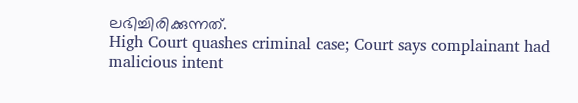ലഭിച്ചിരിക്കുന്നത്.
High Court quashes criminal case; Court says complainant had malicious intent